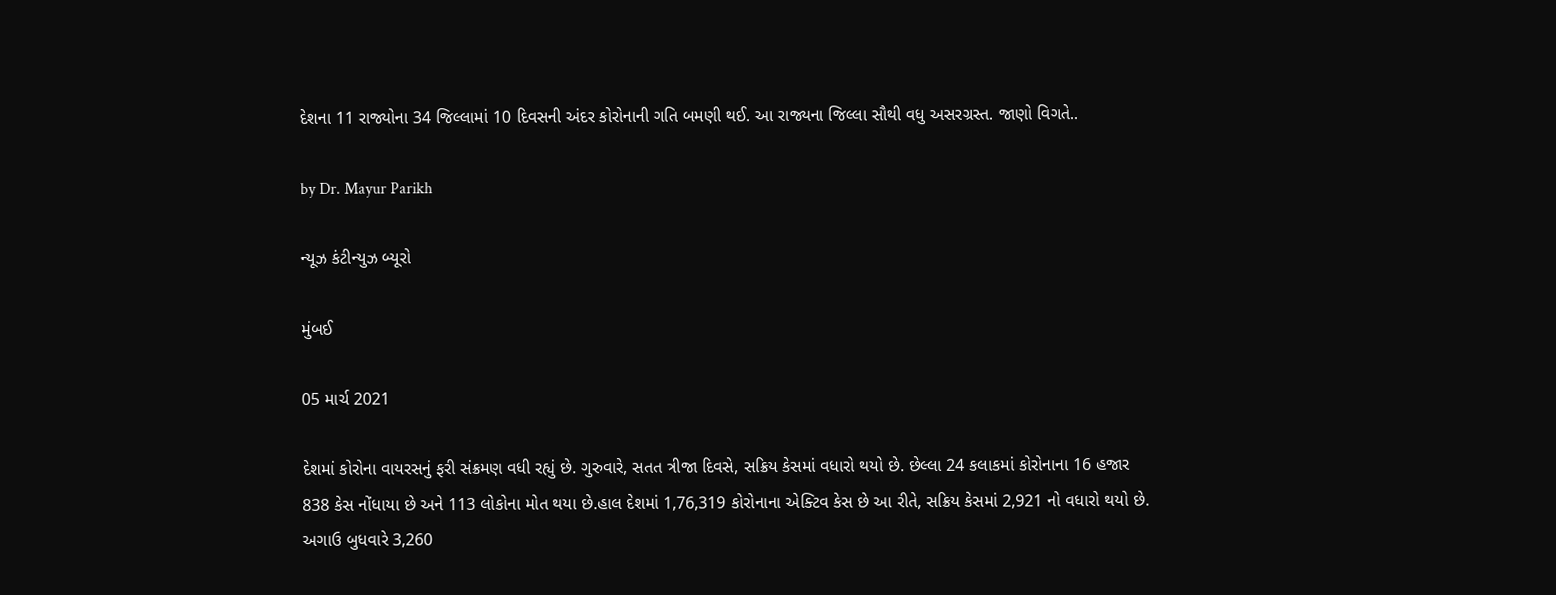દેશના 11 રાજ્યોના 34 જિલ્લામાં 10 દિવસની અંદર કોરોનાની ગતિ બમણી થઈ. આ રાજ્યના જિલ્લા સૌથી વધુ અસરગ્રસ્ત. જાણો વિગતે..

by Dr. Mayur Parikh

ન્યૂઝ કંટીન્યુઝ બ્યૂરો

મુંબઈ

05 માર્ચ 2021

દેશમાં કોરોના વાયરસનું ફરી સંક્રમણ વધી રહ્યું છે. ગુરુવારે, સતત ત્રીજા દિવસે, સક્રિય કેસમાં વધારો થયો છે. છેલ્લા 24 કલાકમાં કોરોનાના 16 હજાર 838 કેસ નોંધાયા છે અને 113 લોકોના મોત થયા છે.હાલ દેશમાં 1,76,319 કોરોનાના એક્ટિવ કેસ છે આ રીતે, સક્રિય કેસમાં 2,921 નો વધારો થયો છે. અગાઉ બુધવારે 3,260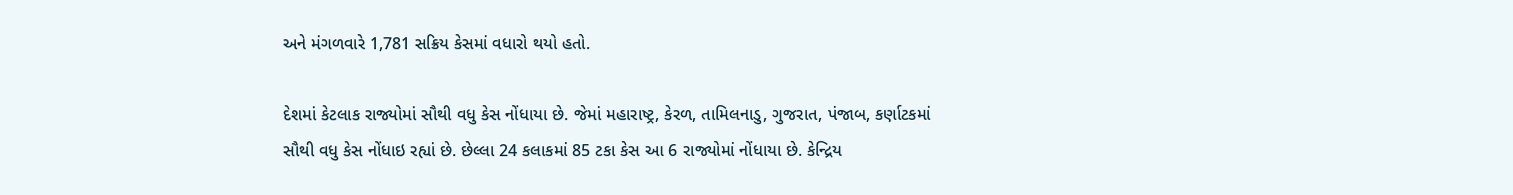અને મંગળવારે 1,781 સક્રિય કેસમાં વધારો થયો હતો.

દેશમાં કેટલાક રાજ્યોમાં સૌથી વધુ કેસ નોંધાયા છે. જેમાં મહારાષ્ટ્ર, કેરળ, તામિલનાડુ, ગુજરાત, પંજાબ, કર્ણાટકમાં સૌથી વધુ કેસ નોંધાઇ રહ્યાં છે. છેલ્લા 24 કલાકમાં 85 ટકા કેસ આ 6 રાજ્યોમાં નોંધાયા છે. કેન્દ્રિય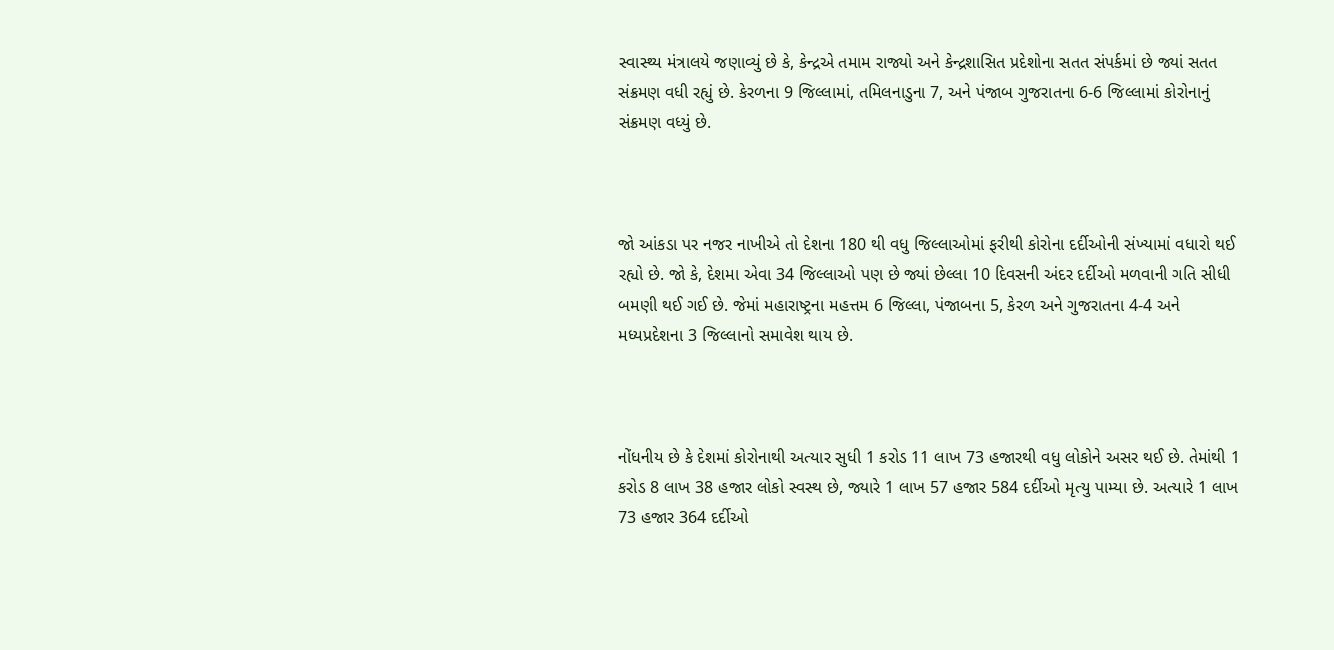સ્વાસ્થ્ય મંત્રાલયે જણાવ્યું છે કે, કેન્દ્રએ તમામ રાજ્યો અને કેન્દ્રશાસિત પ્રદેશોના સતત સંપર્કમાં છે જ્યાં સતત સંક્રમણ વધી રહ્યું છે. કેરળના 9 જિલ્લામાં, તમિલનાડુના 7, અને પંજાબ ગુજરાતના 6-6 જિલ્લામાં કોરોનાનું સંક્રમણ વધ્યું છે.



જો આંકડા પર નજર નાખીએ તો દેશના 180 થી વધુ જિલ્લાઓમાં ફરીથી કોરોના દર્દીઓની સંખ્યામાં વધારો થઈ રહ્યો છે. જો કે, દેશમા એવા 34 જિલ્લાઓ પણ છે જ્યાં છેલ્લા 10 દિવસની અંદર દર્દીઓ મળવાની ગતિ સીધી બમણી થઈ ગઈ છે. જેમાં મહારાષ્ટ્રના મહત્તમ 6 જિલ્લા, પંજાબના 5, કેરળ અને ગુજરાતના 4-4 અને મધ્યપ્રદેશના 3 જિલ્લાનો સમાવેશ થાય છે.



નોંધનીય છે કે દેશમાં કોરોનાથી અત્યાર સુધી 1 કરોડ 11 લાખ 73 હજારથી વધુ લોકોને અસર થઈ છે. તેમાંથી 1 કરોડ 8 લાખ 38 હજાર લોકો સ્વસ્થ છે, જ્યારે 1 લાખ 57 હજાર 584 દર્દીઓ મૃત્યુ પામ્યા છે. અત્યારે 1 લાખ 73 હજાર 364 દર્દીઓ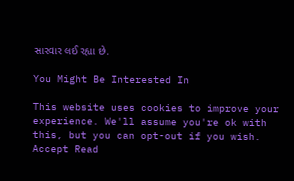સારવાર લઈ રહ્યા છે.

You Might Be Interested In

This website uses cookies to improve your experience. We'll assume you're ok with this, but you can opt-out if you wish. Accept Read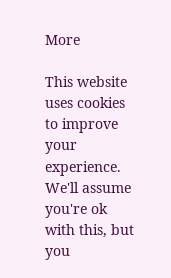More

This website uses cookies to improve your experience. We'll assume you're ok with this, but you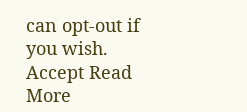can opt-out if you wish. Accept Read More